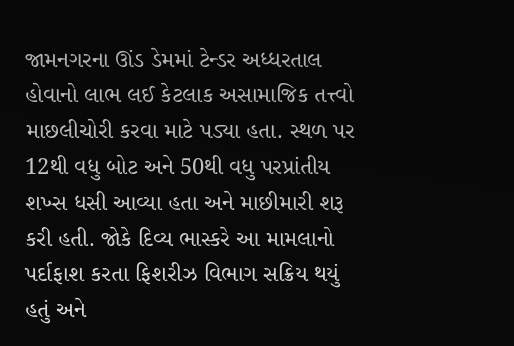જામનગરના ઊંડ ડેમમાં ટેન્ડર અધ્ધરતાલ હોવાનો લાભ લઈ કેટલાક અસામાજિક તત્ત્વો માછલીચોરી કરવા માટે પડ્યા હતા. સ્થળ પર 12થી વધુ બોટ અને 50થી વધુ પરપ્રાંતીય શખ્સ ધસી આવ્યા હતા અને માછીમારી શરૂ કરી હતી. જોકે દિવ્ય ભાસ્કરે આ મામલાનો પર્દાફાશ કરતા ફિશરીઝ વિભાગ સક્રિય થયું હતું અને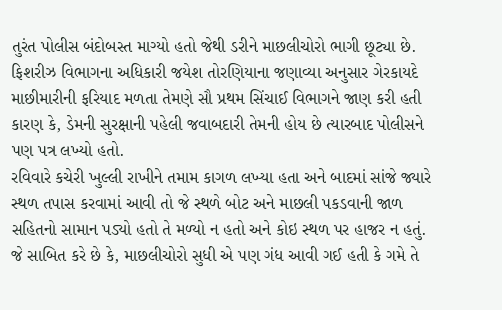તુરંત પોલીસ બંદોબસ્ત માગ્યો હતો જેથી ડરીને માછલીચોરો ભાગી છૂટ્યા છે. ફિશરીઝ વિભાગના અધિકારી જયેશ તોરણિયાના જણાવ્યા અનુસાર ગેરકાયદે માછીમારીની ફરિયાદ મળતા તેમણે સૌ પ્રથમ સિંચાઈ વિભાગને જાણ કરી હતી કારણ કે, ડેમની સુરક્ષાની પહેલી જવાબદારી તેમની હોય છે ત્યારબાદ પોલીસને પણ પત્ર લખ્યો હતો.
રવિવારે કચેરી ખુલ્લી રાખીને તમામ કાગળ લખ્યા હતા અને બાદમાં સાંજે જ્યારે સ્થળ તપાસ કરવામાં આવી તો જે સ્થળે બોટ અને માછલી પકડવાની જાળ સહિતનો સામાન પડ્યો હતો તે મળ્યો ન હતો અને કોઇ સ્થળ પર હાજર ન હતું. જે સાબિત કરે છે કે, માછલીચોરો સુધી એ પણ ગંધ આવી ગઈ હતી કે ગમે તે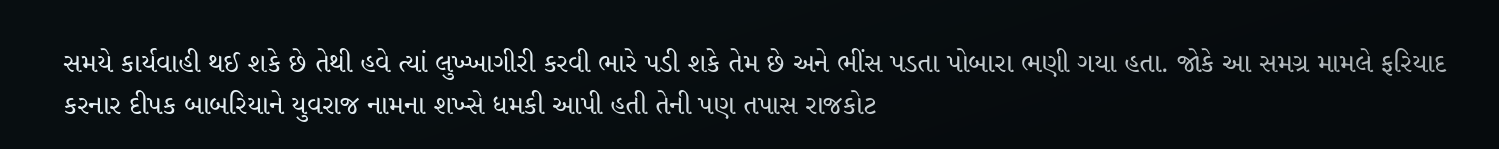સમયે કાર્યવાહી થઈ શકે છે તેથી હવે ત્યાં લુખ્ખાગીરી કરવી ભારે પડી શકે તેમ છે અને ભીંસ પડતા પોબારા ભણી ગયા હતા. જોકે આ સમગ્ર મામલે ફરિયાદ કરનાર દીપક બાબરિયાને યુવરાજ નામના શખ્સે ધમકી આપી હતી તેની પણ તપાસ રાજકોટ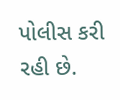પોલીસ કરી રહી છે.